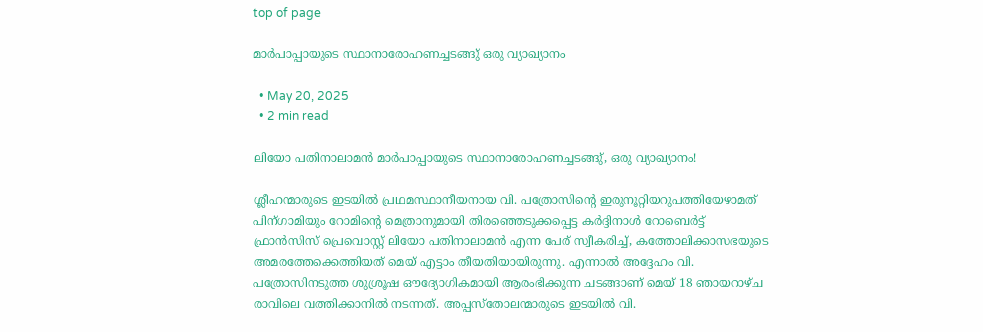top of page

മാർപാപ്പായുടെ സ്ഥാനാരോഹണച്ചടങ്ങു് ഒരു വ്യാഖ്യാനം

  • May 20, 2025
  • 2 min read

ലിയോ പതിനാലാമൻ മാർപാപ്പായുടെ സ്ഥാനാരോഹണച്ചടങ്ങു്, ഒരു വ്യാഖ്യാനം!

ശ്ലീഹന്മാരുടെ ഇടയിൽ പ്രഥമസ്ഥാനീയനായ വി. പത്രോസിന്റെ ഇരുനൂറ്റിയറുപത്തിയേഴാമത്‌ പിന്ഗാമിയും റോമിന്റെ മെത്രാനുമായി തിരഞ്ഞെടുക്കപ്പെട്ട കർദ്ദിനാൾ റോബെർട്ട് ഫ്രാൻസിസ് പ്രെവൊസ്റ്റ് ലിയോ പതിനാലാമൻ എന്ന പേര് സ്വീകരിച്ച്, കത്തോലിക്കാസഭയുടെ അമരത്തേക്കെത്തിയത് മെയ് എട്ടാം തീയതിയായിരുന്നു. എന്നാൽ അദ്ദേഹം വി. പത്രോസിനടുത്ത ശുശ്രൂഷ ഔദ്യോഗികമായി ആരംഭിക്കുന്ന ചടങ്ങാണ് മെയ് 18 ഞായറാഴ്ച രാവിലെ വത്തിക്കാനിൽ നടന്നത്. അപ്പസ്തോലന്മാരുടെ ഇടയിൽ വി.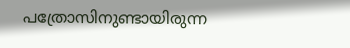പത്രോസിനുണ്ടായിരുന്ന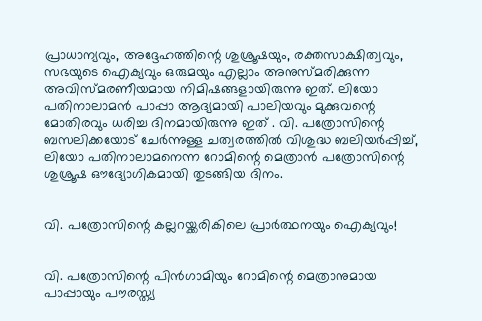പ്രാധാന്യവും, അദ്ദേഹത്തിന്റെ ശുശ്രൂഷയും, രക്തസാക്ഷിത്വവും, സഭയുടെ ഐക്യവും ഒരുമയും എല്ലാം അനുസ്മരിക്കുന്ന അവിസ്മരണീയമായ നിമിഷങ്ങളായിരുന്നു ഇത്. ലിയോ പതിനാലാമൻ പാപ്പാ ആദ്യമായി പാലിയവും മുക്കുവന്റെ മോതിരവും ധരിച്ച ദിനമായിരുന്നു ഇത് . വി. പത്രോസിന്റെ ബസലിക്കയോട് ചേർന്നുള്ള ചത്വരത്തിൽ വിശുദ്ധ ബലിയർപ്പിച്ച്, ലിയോ പതിനാലാമനെന്ന റോമിന്റെ മെത്രാൻ പത്രോസിന്റെ ശുശ്രൂഷ ഔദ്യോഗികമായി തുടങ്ങിയ ദിനം.


വി. പത്രോസിന്റെ കല്ലറയ്ക്കരികിലെ പ്രാർത്ഥനയും ഐക്യവും!


വി. പത്രോസിന്റെ പിൻഗാമിയും റോമിന്റെ മെത്രാനുമായ പാപ്പായും പൗരസ്ത്യ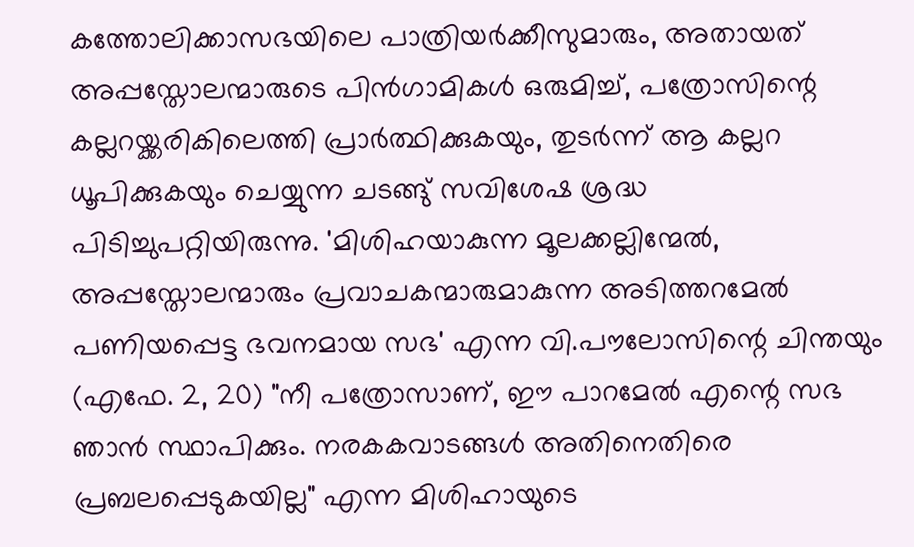കത്തോലിക്കാസഭയിലെ പാത്രിയർക്കീസുമാരും, അതായത് അപ്പസ്തോലന്മാരുടെ പിൻഗാമികൾ ഒരുമിച്ച്, പത്രോസിന്റെ കല്ലറയ്ക്കരികിലെത്തി പ്രാർത്ഥിക്കുകയും, തുടർന്ന് ആ കല്ലറ ധൂപിക്കുകയും ചെയ്യുന്ന ചടങ്ങു് സവിശേഷ ശ്രദ്ധ പിടിച്ചുപറ്റിയിരുന്നു. 'മിശിഹയാകുന്ന മൂലക്കല്ലിന്മേൽ, അപ്പസ്തോലന്മാരും പ്രവാചകന്മാരുമാകുന്ന അടിത്തറമേൽ പണിയപ്പെട്ട ഭവനമായ സഭ' എന്ന വി.പൗലോസിന്റെ ചിന്തയും (എഫേ. 2, 20) "നീ പത്രോസാണ്, ഈ പാറമേൽ എന്റെ സഭ ഞാൻ സ്ഥാപിക്കും. നരകകവാടങ്ങൾ അതിനെതിരെ പ്രബലപ്പെടുകയില്ല" എന്ന മിശിഹായുടെ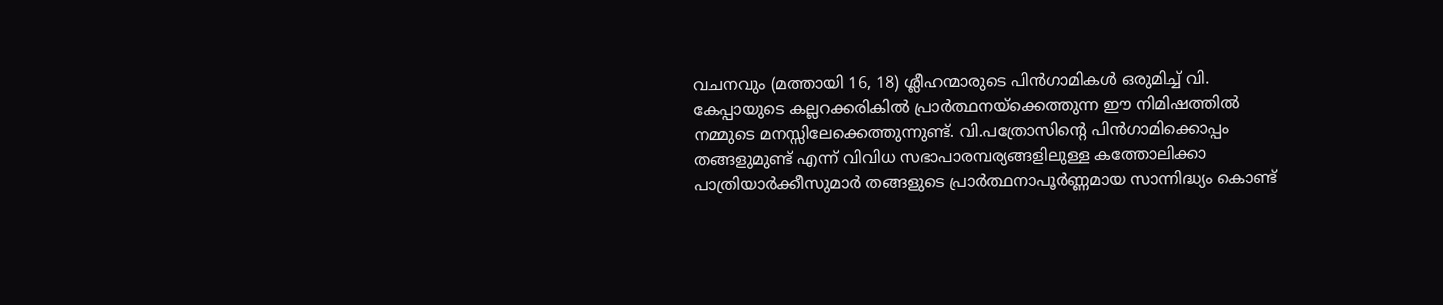വചനവും (മത്തായി 16, 18) ശ്ലീഹന്മാരുടെ പിൻഗാമികൾ ഒരുമിച്ച് വി. കേപ്പായുടെ കല്ലറക്കരികിൽ പ്രാർത്ഥനയ്‌ക്കെത്തുന്ന ഈ നിമിഷത്തിൽ നമ്മുടെ മനസ്സിലേക്കെത്തുന്നുണ്ട്. വി.പത്രോസിന്റെ പിൻഗാമിക്കൊപ്പം തങ്ങളുമുണ്ട് എന്ന് വിവിധ സഭാപാരമ്പര്യങ്ങളിലുള്ള കത്തോലിക്കാ പാത്രിയാർക്കീസുമാർ തങ്ങളുടെ പ്രാർത്ഥനാപൂർണ്ണമായ സാന്നിദ്ധ്യം കൊണ്ട്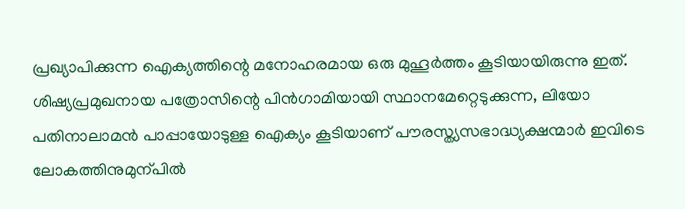പ്രഖ്യാപിക്കുന്ന ഐക്യത്തിന്റെ മനോഹരമായ ഒരു മുഹൂർത്തം കൂടിയായിരുന്നു ഇത്. ശിഷ്യപ്രമുഖനായ പത്രോസിന്റെ പിൻഗാമിയായി സ്ഥാനമേറ്റെടുക്കുന്ന, ലിയോ പതിനാലാമൻ പാപ്പായോടുള്ള ഐക്യം കൂടിയാണ് പൗരസ്ത്യസഭാദ്ധ്യക്ഷന്മാർ ഇവിടെ ലോകത്തിനുമുന്പിൽ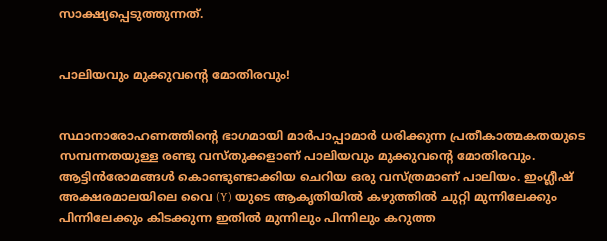സാക്ഷ്യപ്പെടുത്തുന്നത്.


പാലിയവും മുക്കുവന്റെ മോതിരവും!


സ്ഥാനാരോഹണത്തിന്റെ ഭാഗമായി മാർപാപ്പാമാർ ധരിക്കുന്ന പ്രതീകാത്മകതയുടെ സമ്പന്നതയുള്ള രണ്ടു വസ്തുക്കളാണ് പാലിയവും മുക്കുവന്റെ മോതിരവും. ആട്ടിൻരോമങ്ങൾ കൊണ്ടുണ്ടാക്കിയ ചെറിയ ഒരു വസ്ത്രമാണ് പാലിയം. ഇംഗ്ലീഷ് അക്ഷരമാലയിലെ വൈ (Y) യുടെ ആകൃതിയിൽ കഴുത്തിൽ ചുറ്റി മുന്നിലേക്കും പിന്നിലേക്കും കിടക്കുന്ന ഇതിൽ മുന്നിലും പിന്നിലും കറുത്ത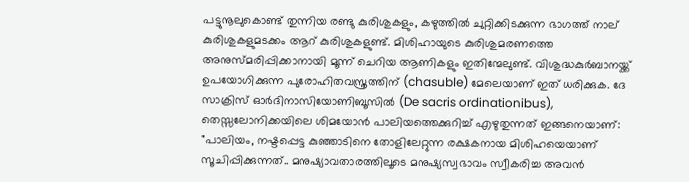പട്ടുനൂലുകൊണ്ട് തുന്നിയ രണ്ടു കുരിശുകളും, കഴുത്തിൽ ചുറ്റിക്കിടക്കുന്ന ഭാഗത്ത് നാല് കുരിശുകളുമടക്കം ആറ് കുരിശുകളുണ്ട്. മിശിഹായുടെ കുരിശുമരണത്തെ അനുസ്മരിപ്പിക്കാനായി മൂന്ന് ചെറിയ ആണികളും ഇതിന്മേലുണ്ട്. വിശുദ്ധകുർബാനയ്ക്ക് ഉപയോഗിക്കുന്ന പുരോഹിതവസ്ത്രത്തിന് (chasuble) മേലെയാണ് ഇത് ധരിക്കുക. ദേ സാക്രിസ് ഓർദിനാസിയോണിബൂസിൽ (De sacris ordinationibus), തെസ്സലോനിക്കയിലെ ശിമയോൻ പാലിയത്തെക്കുറിച്ച് എഴുതുന്നത് ഇങ്ങനെയാണ്: "പാലിയം, നഷ്ടപ്പെട്ട കുഞ്ഞാടിനെ തോളിലേറ്റുന്ന രക്ഷകനായ മിശിഹയെയാണ് സൂചിപ്പിക്കുന്നത്.. മനുഷ്യാവതാരത്തിലൂടെ മനുഷ്യസ്വഭാവം സ്വീകരിച്ച അവൻ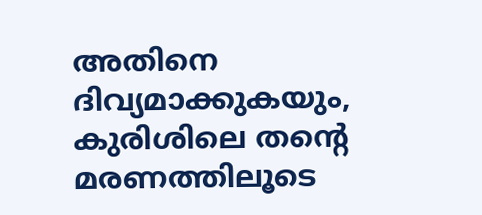അതിനെ ദിവ്യമാക്കുകയും, കുരിശിലെ തന്റെ മരണത്തിലൂടെ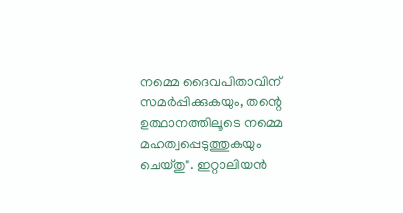നമ്മെ ദൈവപിതാവിന് സമർപ്പിക്കുകയും, തന്റെ ഉത്ഥാനത്തിലൂടെ നമ്മെ മഹത്വപ്പെടുത്തുകയും ചെയ്തു". ഇറ്റാലിയൻ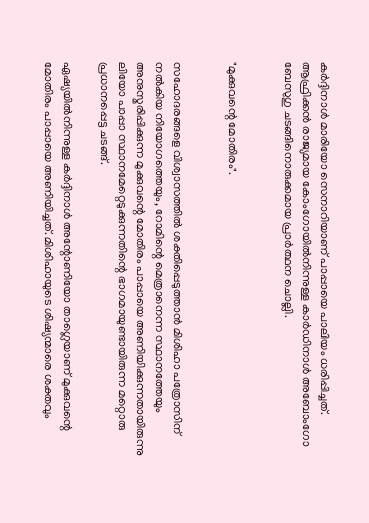കർദ്ദിനാൾ മാരിയോ സെനാറിയാണ് പാപ്പായെ പാലിയം ധരിപ്പിച്ചത്. ആഫ്രിക്കൻ രാജ്യമായ കോംഗോയിൽനിന്നുള്ള കാർഡിനാൾ അബോംഗോ ബേസുഗു ചടങ്ങിനൊരുക്കമായ പ്രാർത്ഥന ചൊല്ലി.


"മുക്കുവന്റെ മോതിരം".


സഹോദരങ്ങളെ വിശ്വാസത്തിൽ ശക്തിപ്പെടുത്താൻ മിശിഹാ പത്രോസിന് നൽകിയ നിയോഗത്തെയും, റോമിന്റെ മെത്രാനെന്ന സ്ഥാനത്തേയും അനുസ്മരിപ്പിക്കുന്ന മുക്കുവന്റെ മോതിരം പാപ്പായെ അണിയിക്കുന്നതായിരുന്നു ലിയോ പാപ്പാ സ്ഥാനമേറ്റെടുക്കുന്നതിന്റെ ഭാഗമായുണ്ടായിരുന്ന മറ്റൊരു പ്രധാനപ്പെട്ട ചടങ്ങ്.

ഏഷ്യയിൽനിന്നുള്ള കർദ്ദിനാൾ അന്റോണിയോ താഗ്ലെയാണ് മുക്കുവന്റെ മോതിരം പാപ്പായെ അണിയിച്ചത്. മിശിഹായുടെ ശിഷ്യന്മാരെ ശക്തവും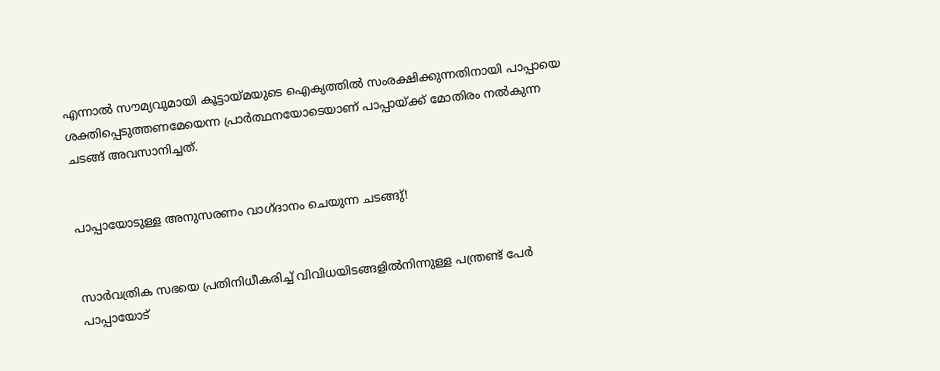എന്നാൽ സൗമ്യവുമായി കൂട്ടായ്മയുടെ ഐക്യത്തിൽ സംരക്ഷിക്കുന്നതിനായി പാപ്പായെ ശക്തിപ്പെടുത്തണമേയെന്ന പ്രാർത്ഥനയോടെയാണ് പാപ്പായ്ക്ക് മോതിരം നൽകുന്ന ചടങ്ങ് അവസാനിച്ചത്.


പാപ്പായോടുള്ള അനുസരണം വാഗ്‌ദാനം ചെയുന്ന ചടങ്ങു്!


സാർവത്രിക സഭയെ പ്രതിനിധീകരിച്ച് വിവിധയിടങ്ങളിൽനിന്നുള്ള പന്ത്രണ്ട് പേർ പാപ്പായോട്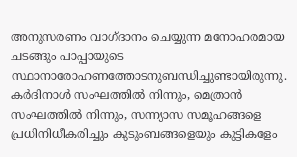അനുസരണം വാഗ്ദാനം ചെയ്യുന്ന മനോഹരമായ ചടങ്ങും പാപ്പായുടെ സ്ഥാനാരോഹണത്തോടനുബന്ധിച്ചുണ്ടായിരുന്നു. കർദിനാൾ സംഘത്തിൽ നിന്നും, മെത്രാൻ സംഘത്തിൽ നിന്നും, സന്ന്യാസ സമൂഹങ്ങളെ പ്രധിനിധീകരിച്ചും കുടുംബങ്ങളെയും കുട്ടികളേം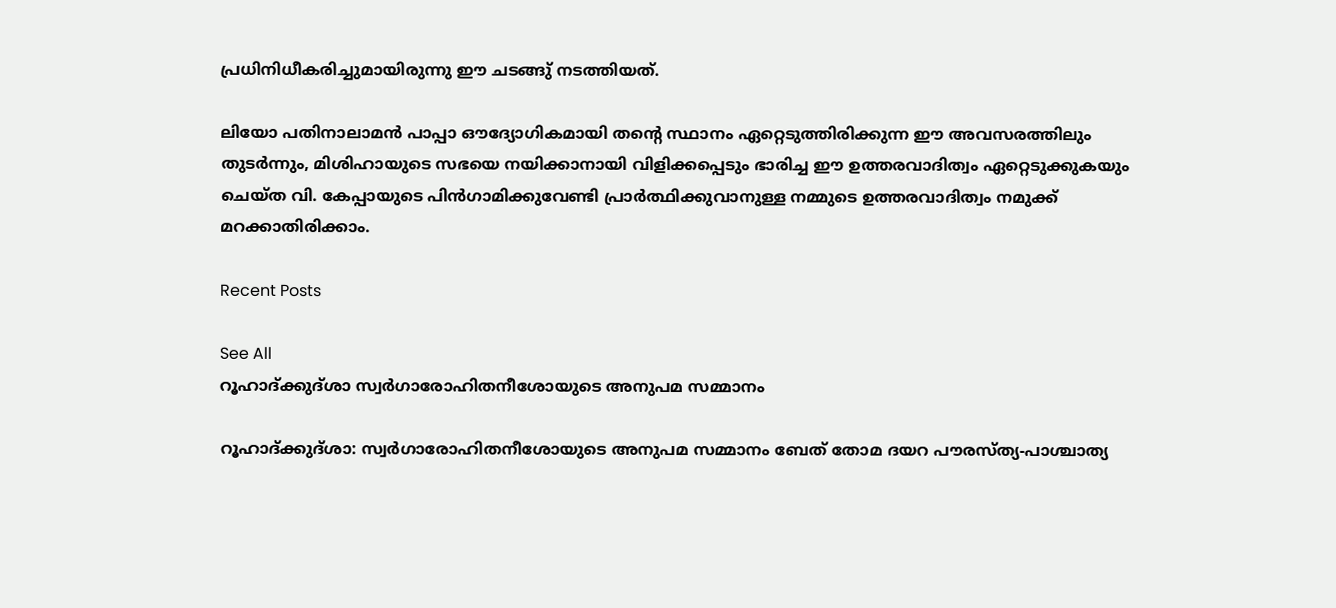പ്രധിനിധീകരിച്ചുമായിരുന്നു ഈ ചടങ്ങു് നടത്തിയത്.

ലിയോ പതിനാലാമൻ പാപ്പാ ഔദ്യോഗികമായി തന്റെ സ്ഥാനം ഏറ്റെടുത്തിരിക്കുന്ന ഈ അവസരത്തിലും തുടർന്നും, മിശിഹായുടെ സഭയെ നയിക്കാനായി വിളിക്കപ്പെടും ഭാരിച്ച ഈ ഉത്തരവാദിത്വം ഏറ്റെടുക്കുകയും ചെയ്ത വി. കേപ്പായുടെ പിൻഗാമിക്കുവേണ്ടി പ്രാർത്ഥിക്കുവാനുള്ള നമ്മുടെ ഉത്തരവാദിത്വം നമുക്ക് മറക്കാതിരിക്കാം.

Recent Posts

See All
റൂഹാദ്ക്കുദ്ശാ സ്വര്‍ഗാരോഹിതനീശോയുടെ അനുപമ സമ്മാനം

റൂഹാദ്ക്കുദ്ശാ: സ്വര്‍ഗാരോഹിതനീശോയുടെ അനുപമ സമ്മാനം ബേത് തോമ ദയറ പൗരസ്ത്യ-പാശ്ചാത്യ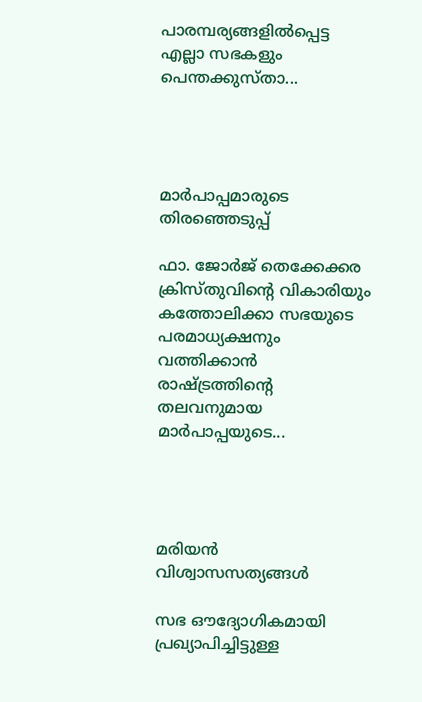പാരമ്പര്യങ്ങളില്‍പ്പെട്ട എല്ലാ സഭകളും പെന്തക്കുസ്താ...




മാർപാപ്പമാരുടെ തിരഞ്ഞെടുപ്പ്

ഫാ. ജോർജ് തെക്കേക്കര ക്രിസ്തുവിൻ്റെ വികാരിയും കത്തോലിക്കാ സഭയുടെ പരമാധ്യക്ഷനും വത്തിക്കാൻ രാഷ്ട്രത്തിൻ്റെ തലവനുമായ മാർപാപ്പയുടെ...




മരിയന്‍ വിശ്വാസസത്യങ്ങള്‍

സഭ ഔദ്യോഗികമായി പ്രഖ്യാപിച്ചിട്ടുള്ള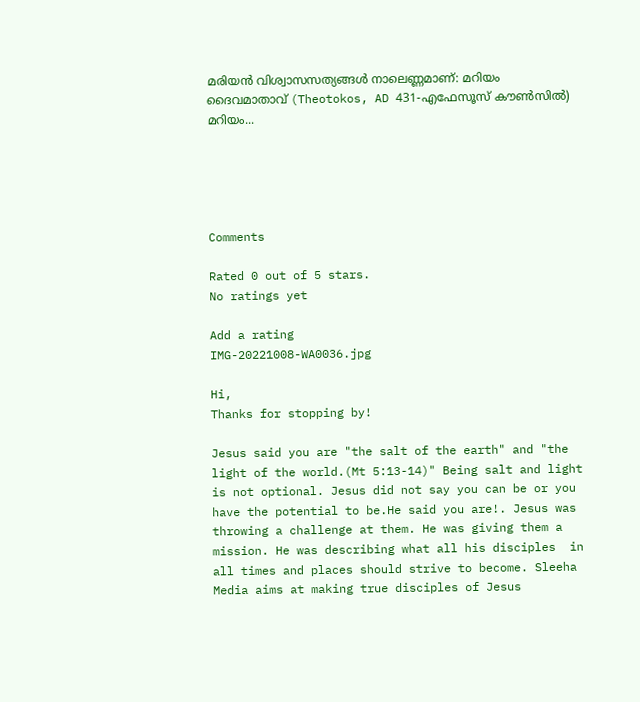മരിയന്‍ വിശ്വാസസത്യങ്ങള്‍ നാലെണ്ണമാണ്: മറിയം ദൈവമാതാവ് (Theotokos, AD 431-എഫേസൂസ് കൗണ്‍സില്‍) മറിയം...





Comments

Rated 0 out of 5 stars.
No ratings yet

Add a rating
IMG-20221008-WA0036.jpg

Hi,
Thanks for stopping by!

Jesus said you are "the salt of the earth" and "the light of the world.(Mt 5:13-14)" Being salt and light is not optional. Jesus did not say you can be or you have the potential to be.He said you are!. Jesus was throwing a challenge at them. He was giving them a mission. He was describing what all his disciples  in all times and places should strive to become. Sleeha Media aims at making true disciples of Jesus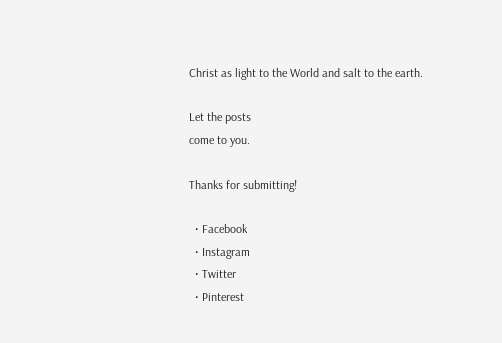Christ as light to the World and salt to the earth.

Let the posts
come to you.

Thanks for submitting!

  • Facebook
  • Instagram
  • Twitter
  • Pinterest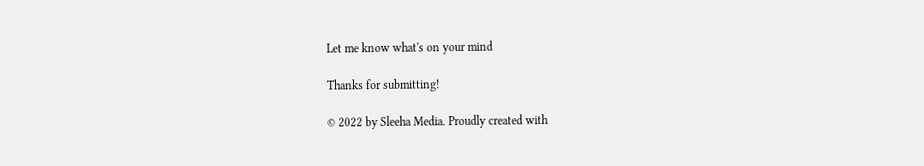Let me know what's on your mind

Thanks for submitting!

© 2022 by Sleeha Media. Proudly created with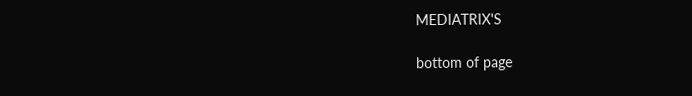MEDIATRIX'S

bottom of page